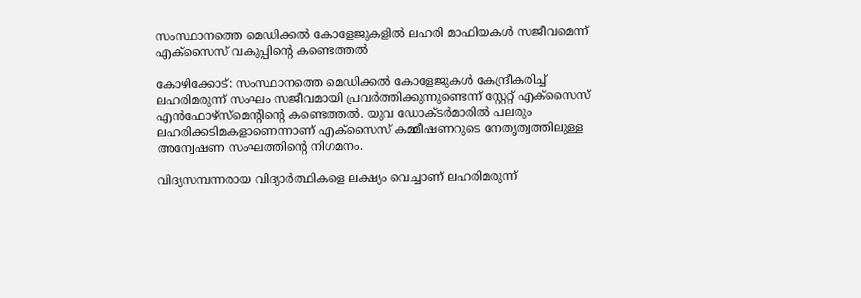സംസ്ഥാനത്തെ മെഡിക്കല്‍ കോളേജുകളില്‍ ലഹരി മാഫിയകള്‍ സജീവമെന്ന് എക്‌സൈസ് വകുപ്പിന്റെ കണ്ടെത്തല്‍

കോഴിക്കോട്: സംസ്ഥാനത്തെ മെഡിക്കല്‍ കോളേജുകള്‍ കേന്ദ്രീകരിച്ച് ലഹരിമരുന്ന് സംഘം സജീവമായി പ്രവര്‍ത്തിക്കുന്നുണ്ടെന്ന് സ്റ്റേറ്റ് എക്സൈസ് എന്‍ഫോഴ്സ്മെന്റിന്റെ കണ്ടെത്തല്‍. യുവ ഡോക്ടര്‍മാരില്‍ പലരും ലഹരിക്കടിമകളാണെന്നാണ് എക്സൈസ് കമ്മീഷണറുടെ നേതൃത്വത്തിലുള്ള അന്വേഷണ സംഘത്തിന്റെ നിഗമനം.

വിദ്യസമ്പന്നരായ വിദ്യാര്‍ത്ഥികളെ ലക്ഷ്യം വെച്ചാണ് ലഹരിമരുന്ന്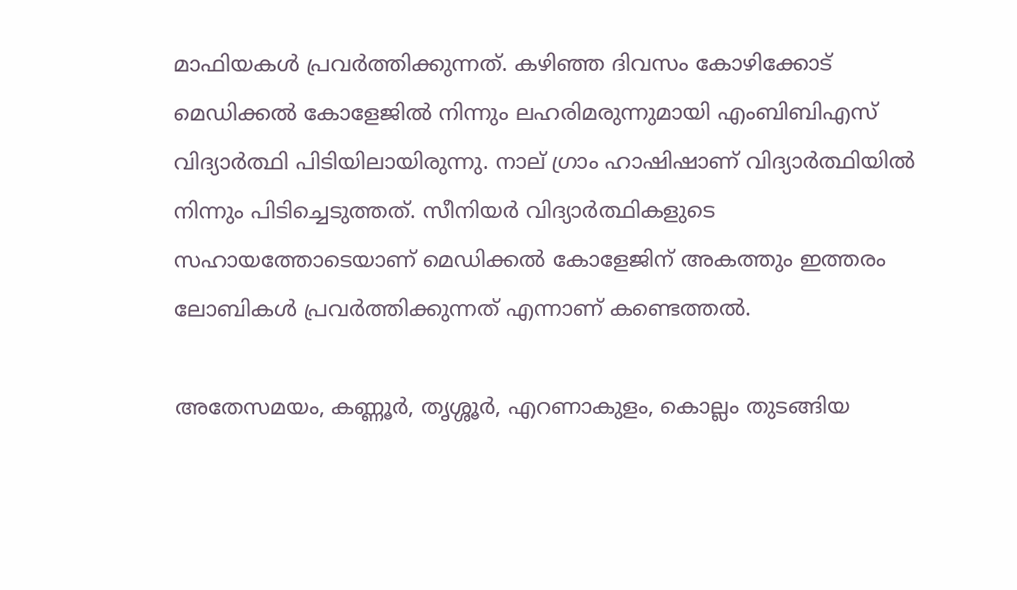മാഫിയകള്‍ പ്രവര്‍ത്തിക്കുന്നത്. കഴിഞ്ഞ ദിവസം കോഴിക്കോട് മെഡിക്കല്‍ കോളേജില്‍ നിന്നും ലഹരിമരുന്നുമായി എംബിബിഎസ് വിദ്യാര്‍ത്ഥി പിടിയിലായിരുന്നു. നാല് ഗ്രാം ഹാഷിഷാണ് വിദ്യാര്‍ത്ഥിയില്‍ നിന്നും പിടിച്ചെടുത്തത്. സീനിയര്‍ വിദ്യാര്‍ത്ഥികളുടെ സഹായത്തോടെയാണ് മെഡിക്കല്‍ കോളേജിന് അകത്തും ഇത്തരം ലോബികള്‍ പ്രവര്‍ത്തിക്കുന്നത് എന്നാണ് കണ്ടെത്തല്‍.

അതേസമയം, കണ്ണൂര്‍, തൃശ്ശൂര്‍, എറണാകുളം, കൊല്ലം തുടങ്ങിയ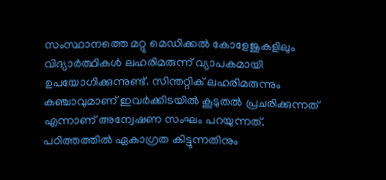സംസ്ഥാനത്തെ മറ്റു മെഡിക്കല്‍ കോളേജുകളിലും വിദ്യാര്‍ത്ഥികള്‍ ലഹരിമരുന്ന് വ്യാപകമായി ഉപയോഗിക്കുന്നുണ്ട്. സിന്തറ്റിക് ലഹരിമരുന്നും കഞ്ചാവുമാണ് ഇവര്‍ക്കിടയില്‍ കൂടുതല്‍ പ്രചരിക്കുന്നത് എന്നാണ് അന്വേഷണ സംഘം പറയുന്നത്. പഠിത്തത്തില്‍ ഏകാഗ്രത കിട്ടുന്നതിനും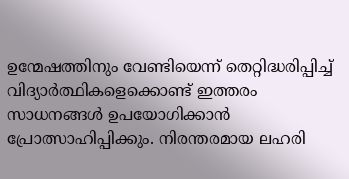ഉന്മേഷത്തിനും വേണ്ടിയെന്ന് തെറ്റിദ്ധരിപ്പിച്ച് വിദ്യാര്‍ത്ഥികളെക്കൊണ്ട് ഇത്തരം സാധനങ്ങള്‍ ഉപയോഗിക്കാന്‍ പ്രോത്സാഹിപ്പിക്കും. നിരന്തരമായ ലഹരി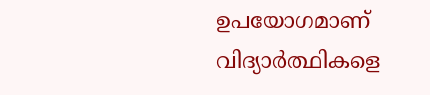ഉപയോഗമാണ് വിദ്യാര്‍ത്ഥികളെ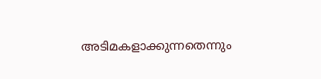അടിമകളാക്കുന്നതെന്നും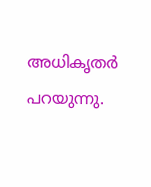അധികൃതര്‍ പറയുന്നു.